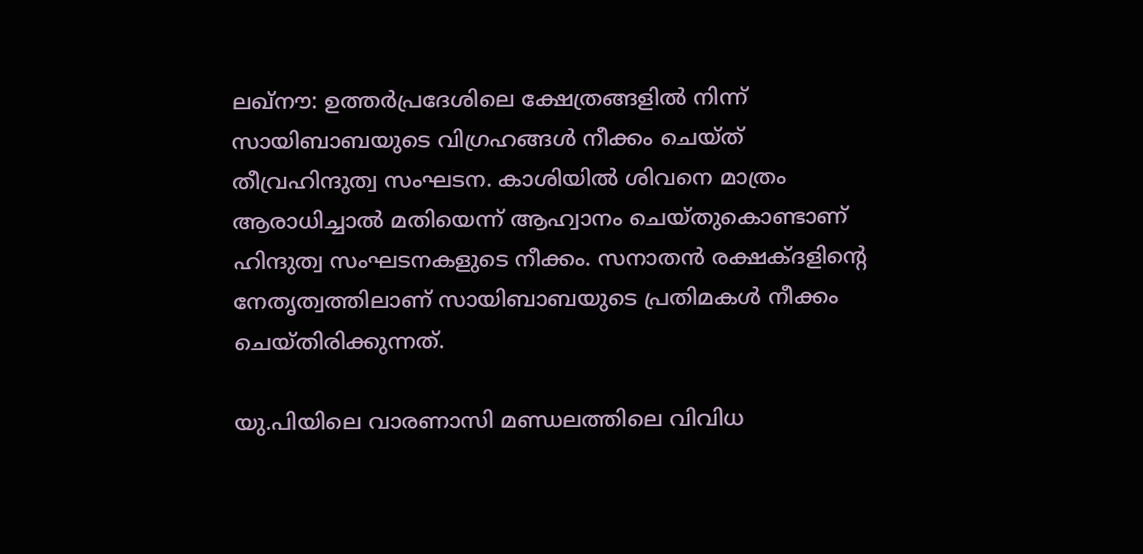ലഖ്നൗ: ഉത്തര്‍പ്രദേശിലെ ക്ഷേത്രങ്ങളില്‍ നിന്ന് സായിബാബയുടെ വിഗ്രഹങ്ങള്‍ നീക്കം ചെയ്ത് തീവ്രഹിന്ദുത്വ സംഘടന. കാശിയില്‍ ശിവനെ മാത്രം ആരാധിച്ചാല്‍ മതിയെന്ന് ആഹ്വാനം ചെയ്തുകൊണ്ടാണ് ഹിന്ദുത്വ സംഘടനകളുടെ നീക്കം. സനാതന്‍ രക്ഷക്ദളിന്റെ നേതൃത്വത്തിലാണ് സായിബാബയുടെ പ്രതിമകള്‍ നീക്കം ചെയ്തിരിക്കുന്നത്.

യു.പിയിലെ വാരണാസി മണ്ഡലത്തിലെ വിവിധ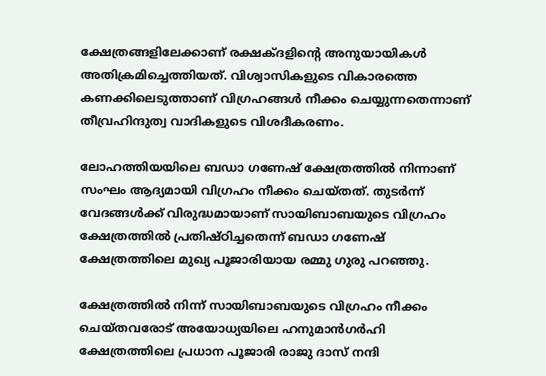ക്ഷേത്രങ്ങളിലേക്കാണ് രക്ഷക്ദളിന്റെ അനുയായികള്‍ അതിക്രമിച്ചെത്തിയത്. വിശ്വാസികളുടെ വികാരത്തെ കണക്കിലെടുത്താണ് വിഗ്രഹങ്ങള്‍ നീക്കം ചെയ്യുന്നതെന്നാണ് തീവ്രഹിന്ദുത്വ വാദികളുടെ വിശദീകരണം.

ലോഹത്തിയയിലെ ബഡാ ഗണേഷ് ക്ഷേത്രത്തില്‍ നിന്നാണ് സംഘം ആദ്യമായി വിഗ്രഹം നീക്കം ചെയ്തത്. തുടര്‍ന്ന് വേദങ്ങള്‍ക്ക് വിരുദ്ധമായാണ് സായിബാബയുടെ വിഗ്രഹം ക്ഷേത്രത്തില്‍ പ്രതിഷ്ഠിച്ചതെന്ന് ബഡാ ഗണേഷ് ക്ഷേത്രത്തിലെ മുഖ്യ പൂജാരിയായ രമ്മു ഗുരു പറഞ്ഞു.

ക്ഷേത്രത്തില്‍ നിന്ന് സായിബാബയുടെ വിഗ്രഹം നീക്കം ചെയ്തവരോട് അയോധ്യയിലെ ഹനുമാന്‍ഗര്‍ഹി ക്ഷേത്രത്തിലെ പ്രധാന പൂജാരി രാജു ദാസ് നന്ദി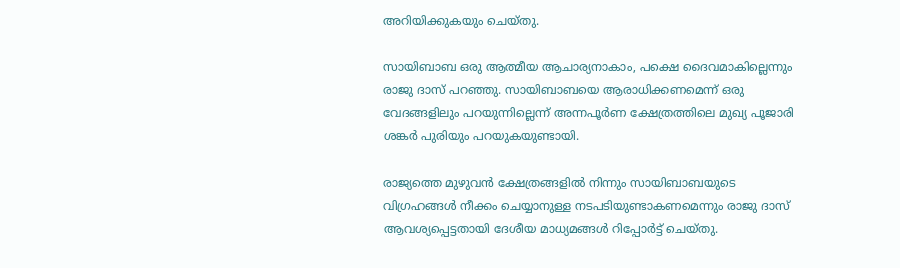അറിയിക്കുകയും ചെയ്തു.

സായിബാബ ഒരു ആത്മീയ ആചാര്യനാകാം, പക്ഷെ ദൈവമാകില്ലെന്നും രാജു ദാസ് പറഞ്ഞു. സായിബാബയെ ആരാധിക്കണമെന്ന് ഒരു വേദങ്ങളിലും പറയുന്നില്ലെന്ന് അന്നപൂര്‍ണ ക്ഷേത്രത്തിലെ മുഖ്യ പൂജാരി ശങ്കര്‍ പുരിയും പറയുകയുണ്ടായി.

രാജ്യത്തെ മുഴുവന്‍ ക്ഷേത്രങ്ങളില്‍ നിന്നും സായിബാബയുടെ വിഗ്രഹങ്ങള്‍ നീക്കം ചെയ്യാനുള്ള നടപടിയുണ്ടാകണമെന്നും രാജു ദാസ് ആവശ്യപ്പെട്ടതായി ദേശീയ മാധ്യമങ്ങള്‍ റിപ്പോര്‍ട്ട് ചെയ്തു.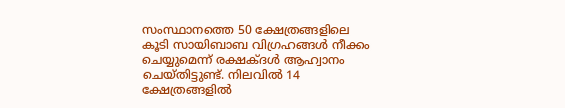സംസ്ഥാനത്തെ 50 ക്ഷേത്രങ്ങളിലെ കൂടി സായിബാബ വിഗ്രഹങ്ങള്‍ നീക്കം ചെയ്യുമെന്ന് രക്ഷക്ദള്‍ ആഹ്വാനം ചെയ്തിട്ടുണ്ട്. നിലവില്‍ 14 ക്ഷേത്രങ്ങളില്‍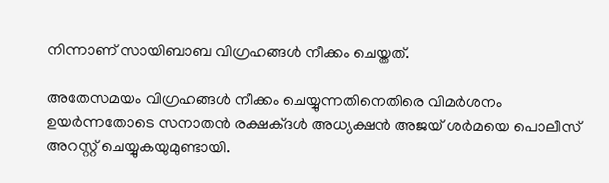നിന്നാണ് സായിബാബ വിഗ്രഹങ്ങള്‍ നീക്കം ചെയ്തത്.

അതേസമയം വിഗ്രഹങ്ങള്‍ നീക്കം ചെയ്യുന്നതിനെതിരെ വിമര്‍ശനം ഉയര്‍ന്നതോടെ സനാതന്‍ രക്ഷക്ദള്‍ അധ്യക്ഷന്‍ അജയ് ശര്‍മയെ പൊലീസ് അറസ്റ്റ് ചെയ്യുകയുമുണ്ടായി.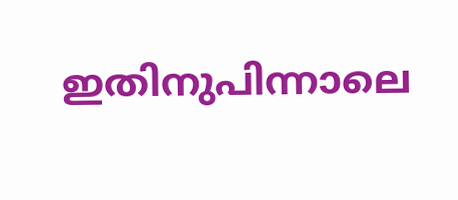ഇതിനുപിന്നാലെ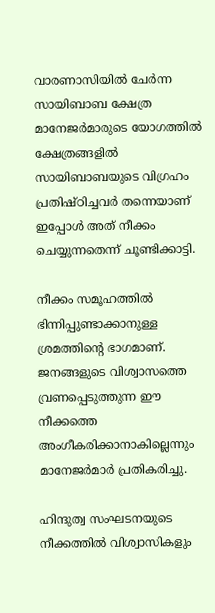വാരണാസിയില്‍ ചേര്‍ന്ന സായിബാബ ക്ഷേത്ര മാനേജര്‍മാരുടെ യോഗത്തില്‍ ക്ഷേത്രങ്ങളില്‍ സായിബാബയുടെ വിഗ്രഹം പ്രതിഷ്ഠിച്ചവര്‍ തന്നെയാണ് ഇപ്പോള്‍ അത് നീക്കം ചെയ്യുന്നതെന്ന് ചൂണ്ടിക്കാട്ടി.

നീക്കം സമൂഹത്തില്‍ ഭിന്നിപ്പുണ്ടാക്കാനുള്ള ശ്രമത്തിന്റെ ഭാഗമാണ്. ജനങ്ങളുടെ വിശ്വാസത്തെ വ്രണപ്പെടുത്തുന്ന ഈ നീക്കത്തെ അംഗീകരിക്കാനാകില്ലെന്നും മാനേജര്‍മാര്‍ പ്രതികരിച്ചു.

ഹിന്ദുത്വ സംഘടനയുടെ നീക്കത്തില്‍ വിശ്വാസികളും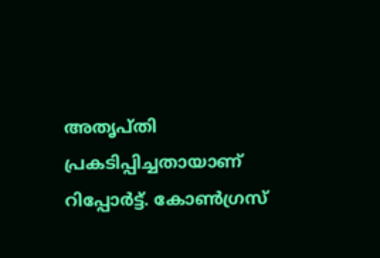അതൃപ്തി പ്രകടിപ്പിച്ചതായാണ് റിപ്പോര്‍ട്ട്. കോണ്‍ഗ്രസ്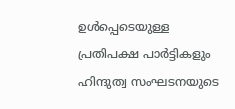ഉള്‍പ്പെടെയുള്ള പ്രതിപക്ഷ പാര്‍ട്ടികളും ഹിന്ദുത്വ സംഘടനയുടെ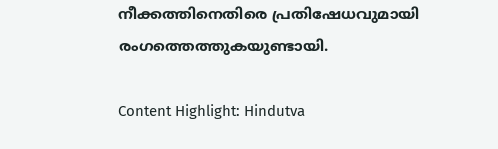നീക്കത്തിനെതിരെ പ്രതിഷേധവുമായി രംഗത്തെത്തുകയുണ്ടായി.

Content Highlight: Hindutva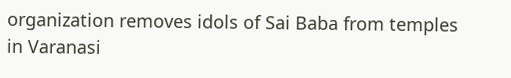organization removes idols of Sai Baba from temples in Varanasi